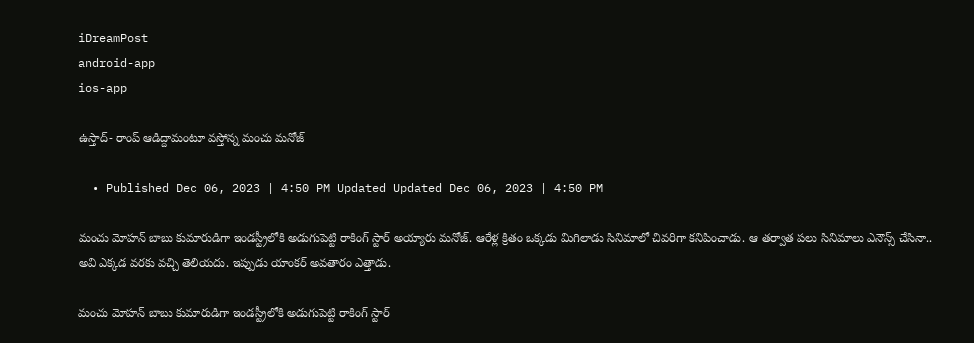iDreamPost
android-app
ios-app

ఉస్తాద్- రాంప్ ఆడిద్దామంటూ వస్తోన్న మంచు మనోజ్

  • Published Dec 06, 2023 | 4:50 PM Updated Updated Dec 06, 2023 | 4:50 PM

మంచు మోహన్ బాబు కుమారుడిగా ఇండస్ట్రీలోకి అడుగుపెట్టి రాకింగ్ స్టార్ అయ్యారు మనోజ్. ఆరేళ్ల క్రితం ఒక్కడు మిగిలాడు సినిమాలో చివరిగా కనిపించాడు. ఆ తర్వాత పలు సినిమాలు ఎనౌన్స్ చేసినా.. అవి ఎక్కడ వరకు వచ్చి తెలియదు. ఇప్పుడు యాంకర్ అవతారం ఎత్తాడు.

మంచు మోహన్ బాబు కుమారుడిగా ఇండస్ట్రీలోకి అడుగుపెట్టి రాకింగ్ స్టార్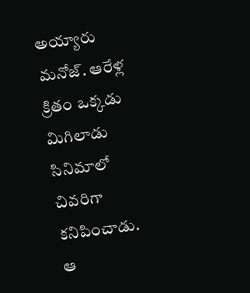అయ్యారు మనోజ్. ఆరేళ్ల క్రితం ఒక్కడు మిగిలాడు సినిమాలో చివరిగా కనిపించాడు. ఆ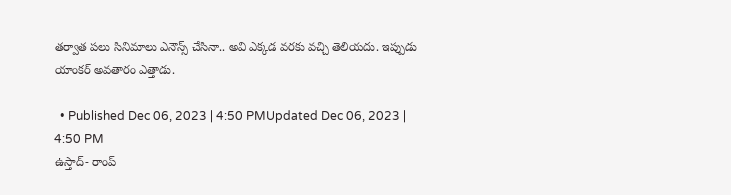తర్వాత పలు సినిమాలు ఎనౌన్స్ చేసినా.. అవి ఎక్కడ వరకు వచ్చి తెలియదు. ఇప్పుడు యాంకర్ అవతారం ఎత్తాడు.

  • Published Dec 06, 2023 | 4:50 PMUpdated Dec 06, 2023 | 4:50 PM
ఉస్తాద్- రాంప్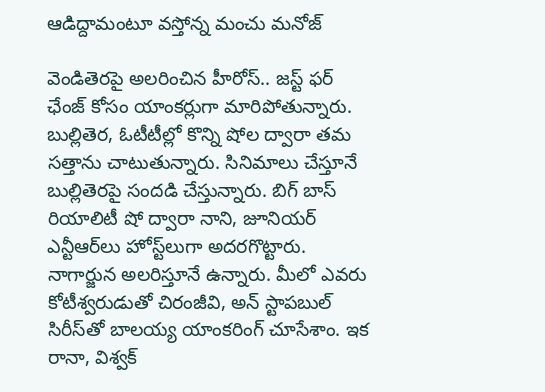ఆడిద్దామంటూ వస్తోన్న మంచు మనోజ్

వెండితెరపై అలరించిన హీరోస్.. జస్ట్ ఫర్ ఛేంజ్ కోసం యాంకర్లుగా మారిపోతున్నారు. బుల్లితెర, ఓటీటీల్లో కొన్ని షోల ద్వారా తమ సత్తాను చాటుతున్నారు. సినిమాలు చేస్తూనే బుల్లితెరపై సందడి చేస్తున్నారు. బిగ్ బాస్ రియాలిటీ షో ద్వారా నాని, జూనియర్ ఎన్టీఆర్‌లు హోస్ట్‌లుగా అదరగొట్టారు. నాగార్జున అలరిస్తూనే ఉన్నారు. మీలో ఎవరు కోటీశ్వరుడుతో చిరంజీవి, అన్ స్టాపబుల్ సిరీస్‌తో బాలయ్య యాంకరింగ్ చూసేశాం. ఇక రానా, విశ్వక్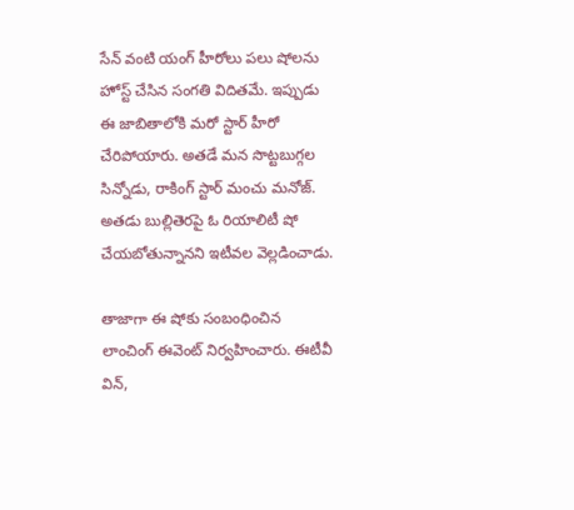సేన్ వంటి యంగ్ హీరోలు పలు షోలను హోస్ట్ చేసిన సంగతి విదితమే. ఇప్పుడు ఈ జాబితాలోకి మరో స్టార్ హీరో చేరిపోయారు. అతడే మన సొట్టబుగ్గల సిన్నోడు, రాకింగ్ స్టార్ మంచు మనోజ్. అతడు బుల్లితెరపై ఓ రియాలిటీ షో చేయబోతున్నానని ఇటీవల వెల్లడించాడు.

తాజాగా ఈ షోకు సంబంధించిన లాంచింగ్ ఈవెంట్ నిర్వహించారు. ఈటీవీ విన్,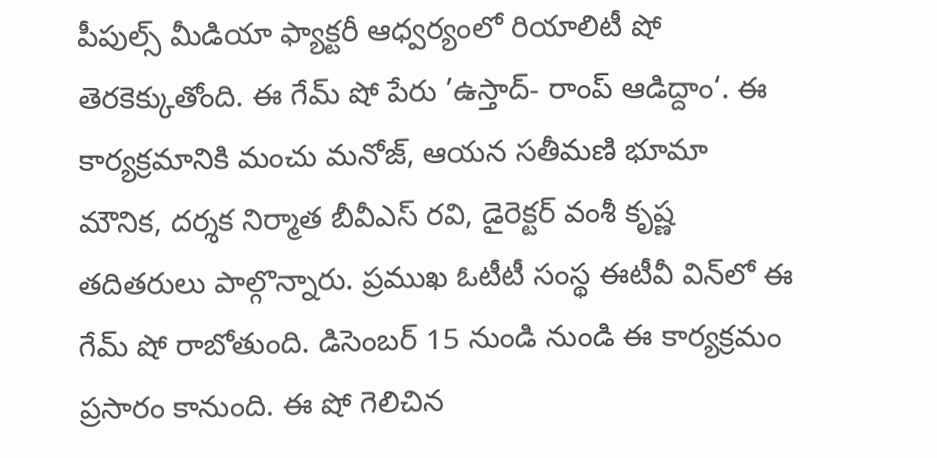పీపుల్స్ మీడియా ఫ్యాక్టరీ ఆధ్వర్యంలో రియాలిటీ షో తెరకెక్కుతోంది. ఈ గేమ్ షో పేరు ’ఉస్తాద్- రాంప్ ఆడిద్దాం‘. ఈ కార్యక్రమానికి మంచు మనోజ్, ఆయన సతీమణి భూమా మౌనిక, దర్శక నిర్మాత బీవీఎస్ రవి, డైరెక్టర్ వంశీ కృష్ణ తదితరులు పాల్గొన్నారు. ప్రముఖ ఓటీటీ సంస్థ ఈటీవీ విన్‌లో ఈ గేమ్ షో రాబోతుంది. డిసెంబర్ 15 నుండి నుండి ఈ కార్యక్రమం ప్రసారం కానుంది. ఈ షో గెలిచిన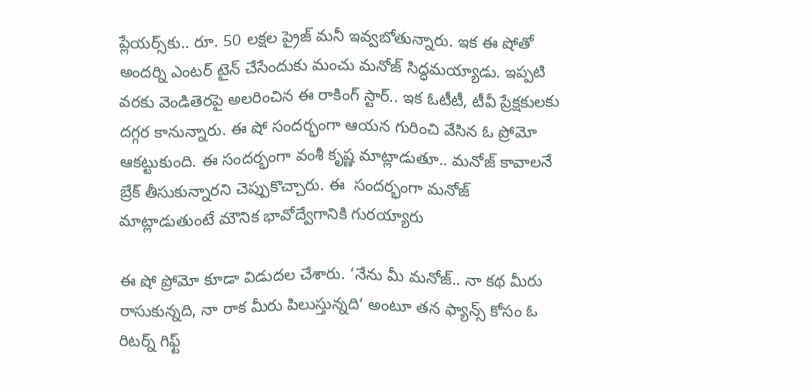ప్లేయర్స్‌కు.. రూ. 50 లక్షల ప్రైజ్ మనీ ఇవ్వబోతున్నారు. ఇక ఈ షోతో అందర్ని ఎంటర్ టైన్ చేసేందుకు మంచు మనోజ్ సిద్ధమయ్యాడు. ఇప్పటి వరకు వెండితెరపై అలరించిన ఈ రాకింగ్ స్టార్.. ఇక ఓటీటీ, టీవీ ప్రేక్షకులకు దగ్గర కానున్నారు. ఈ షో సందర్భంగా ఆయన గురించి వేసిన ఓ ప్రోమో ఆకట్టుకుంది. ఈ సందర్భంగా వంశీ కృష్ణ మాట్లాడుతూ.. మనోజ్ కావాలనే బ్రేక్ తీసుకున్నారని చెప్పుకొచ్చారు. ఈ  సందర్భంగా మనోజ్ మాట్లాడుతుంటే మౌనిక భావోద్వేగానికి గురయ్యారు

ఈ షో ప్రోమో కూడా విడుదల చేశారు. ‘నేను మీ మనోజ్.. నా కథ మీరు రాసుకున్నది, నా రాక మీరు పిలుస్తున్నది‘ అంటూ తన ఫ్యాన్స్ కోసం ఓ రిటర్న్ గిఫ్ట్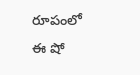రూపంలో ఈ షో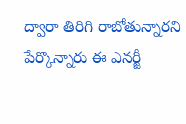ద్వారా తిరిగి రాబోతున్నారని పేర్కొన్నారు ఈ ఎనర్జీ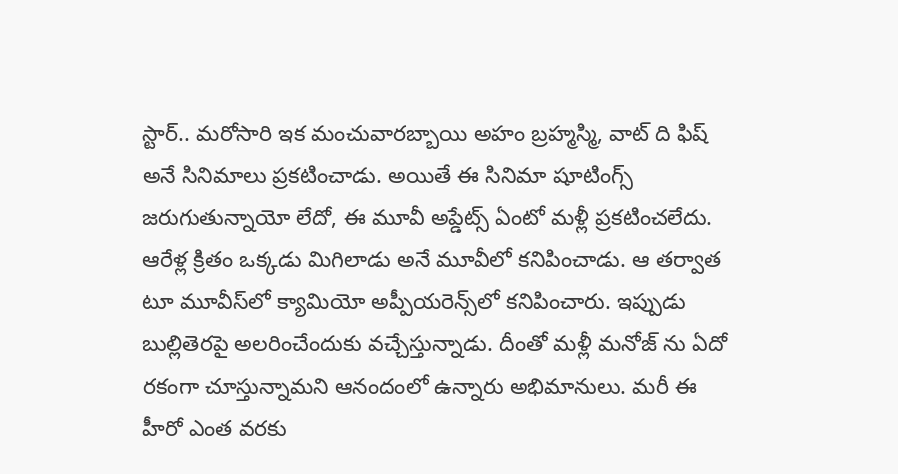స్టార్.. మరోసారి ఇక మంచువారబ్బాయి అహం బ్రహ్మస్మి, వాట్ ది ఫిష్ అనే సినిమాలు ప్రకటించాడు. అయితే ఈ సినిమా షూటింగ్స్ జరుగుతున్నాయో లేదో, ఈ మూవీ అప్డేట్స్ ఏంటో మళ్లీ ప్రకటించలేదు. ఆరేళ్ల క్రితం ఒక్కడు మిగిలాడు అనే మూవీలో కనిపించాడు. ఆ తర్వాత టూ మూవీస్‌లో క్యామియో అప్పీయరెన్స్‌లో కనిపించారు. ఇప్పుడు బుల్లితెరపై అలరించేందుకు వచ్చేస్తున్నాడు. దీంతో మళ్లీ మనోజ్ ను ఏదో రకంగా చూస్తున్నామని ఆనందంలో ఉన్నారు అభిమానులు. మరీ ఈ హీరో ఎంత వరకు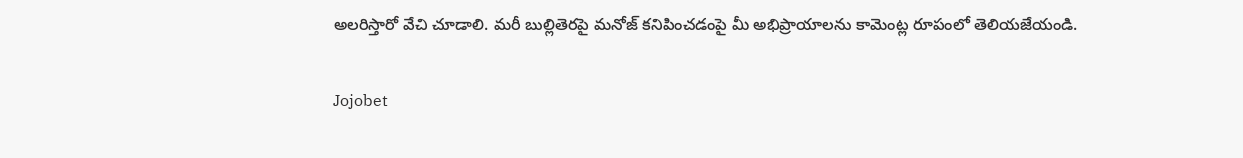అలరిస్తారో వేచి చూడాలి. మరీ బుల్లితెరపై మనోజ్ కనిపించడంపై మీ అభిప్రాయాలను కామెంట్ల రూపంలో తెలియజేయండి.

Jojobet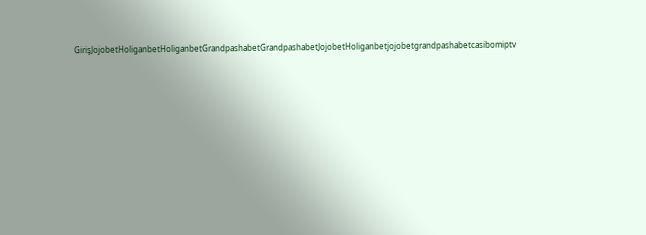GirişJojobetHoliganbetHoliganbetGrandpashabetGrandpashabetJojobetHoliganbetjojobetgrandpashabetcasibomiptv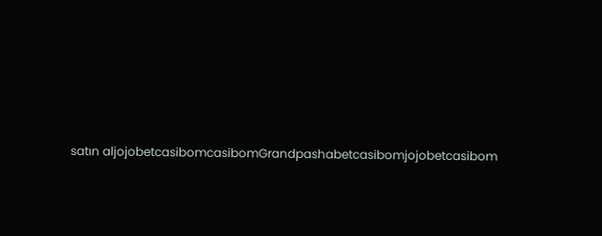satın aljojobetcasibomcasibomGrandpashabetcasibomjojobetcasibom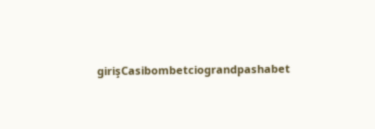girişCasibombetciograndpashabet